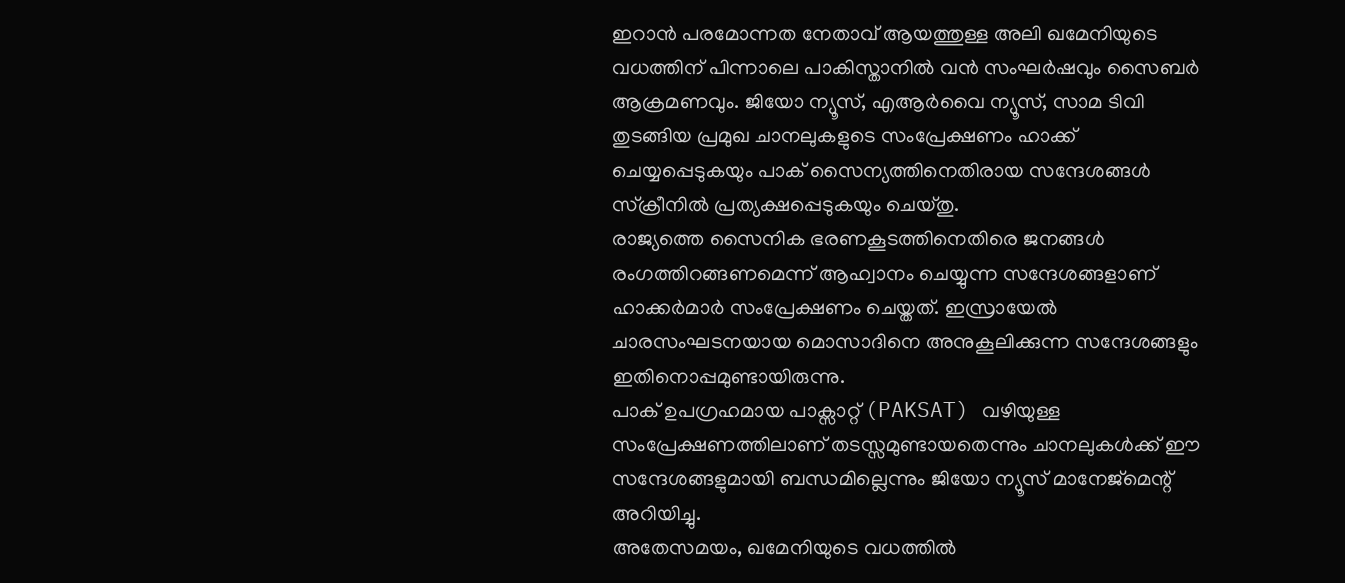ഇറാൻ പരമോന്നത നേതാവ് ആയത്തുള്ള അലി ഖമേനിയുടെ വധത്തിന് പിന്നാലെ പാകിസ്താനിൽ വൻ സംഘർഷവും സൈബർ ആക്രമണവും. ജിയോ ന്യൂസ്, എആർവൈ ന്യൂസ്, സാമ ടിവി തുടങ്ങിയ പ്രമുഖ ചാനലുകളുടെ സംപ്രേക്ഷണം ഹാക്ക് ചെയ്യപ്പെടുകയും പാക് സൈന്യത്തിനെതിരായ സന്ദേശങ്ങൾ സ്ക്രീനിൽ പ്രത്യക്ഷപ്പെടുകയും ചെയ്തു.
രാജ്യത്തെ സൈനിക ഭരണകൂടത്തിനെതിരെ ജനങ്ങൾ രംഗത്തിറങ്ങണമെന്ന് ആഹ്വാനം ചെയ്യുന്ന സന്ദേശങ്ങളാണ് ഹാക്കർമാർ സംപ്രേക്ഷണം ചെയ്തത്. ഇസ്രായേൽ ചാരസംഘടനയായ മൊസാദിനെ അനുകൂലിക്കുന്ന സന്ദേശങ്ങളും ഇതിനൊപ്പമുണ്ടായിരുന്നു.
പാക് ഉപഗ്രഹമായ പാക്സാറ്റ് (PAKSAT) വഴിയുള്ള സംപ്രേക്ഷണത്തിലാണ് തടസ്സമുണ്ടായതെന്നും ചാനലുകൾക്ക് ഈ സന്ദേശങ്ങളുമായി ബന്ധമില്ലെന്നും ജിയോ ന്യൂസ് മാനേജ്മെന്റ് അറിയിച്ചു.
അതേസമയം, ഖമേനിയുടെ വധത്തിൽ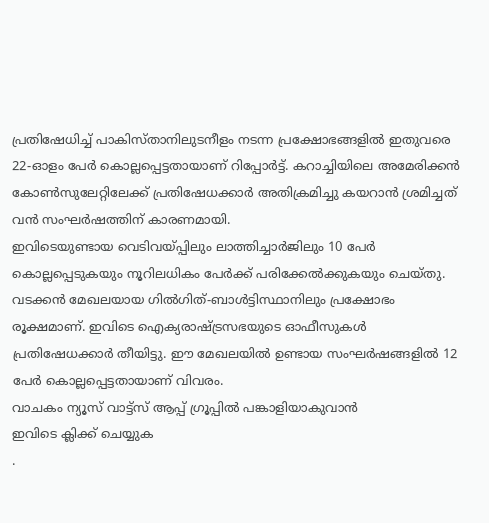പ്രതിഷേധിച്ച് പാകിസ്താനിലുടനീളം നടന്ന പ്രക്ഷോഭങ്ങളിൽ ഇതുവരെ 22-ഓളം പേർ കൊല്ലപ്പെട്ടതായാണ് റിപ്പോർട്ട്. കറാച്ചിയിലെ അമേരിക്കൻ കോൺസുലേറ്റിലേക്ക് പ്രതിഷേധക്കാർ അതിക്രമിച്ചു കയറാൻ ശ്രമിച്ചത് വൻ സംഘർഷത്തിന് കാരണമായി.
ഇവിടെയുണ്ടായ വെടിവയ്പ്പിലും ലാത്തിച്ചാർജിലും 10 പേർ കൊല്ലപ്പെടുകയും നൂറിലധികം പേർക്ക് പരിക്കേൽക്കുകയും ചെയ്തു. വടക്കൻ മേഖലയായ ഗിൽഗിത്-ബാൾട്ടിസ്ഥാനിലും പ്രക്ഷോഭം രൂക്ഷമാണ്. ഇവിടെ ഐക്യരാഷ്ട്രസഭയുടെ ഓഫീസുകൾ പ്രതിഷേധക്കാർ തീയിട്ടു. ഈ മേഖലയിൽ ഉണ്ടായ സംഘർഷങ്ങളിൽ 12 പേർ കൊല്ലപ്പെട്ടതായാണ് വിവരം.
വാചകം ന്യൂസ് വാട്ട്സ് ആപ്പ് ഗ്രൂപ്പിൽ പങ്കാളിയാകുവാൻ
ഇവിടെ ക്ലിക്ക് ചെയ്യുക
.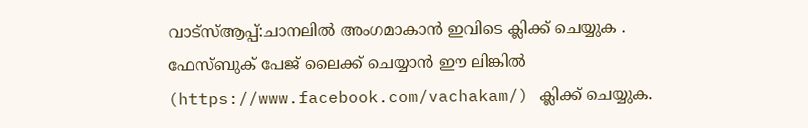വാട്സ്ആപ്പ്:ചാനലിൽ അംഗമാകാൻ ഇവിടെ ക്ലിക്ക് ചെയ്യുക .
ഫേസ്ബുക് പേജ് ലൈക്ക് ചെയ്യാൻ ഈ ലിങ്കിൽ (https://www.facebook.com/vachakam/) ക്ലിക്ക് ചെയ്യുക.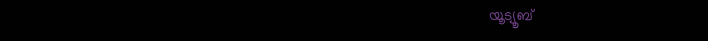യൂട്യൂബ്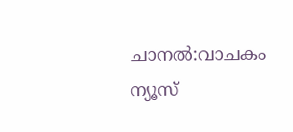ചാനൽ:വാചകം ന്യൂസ്